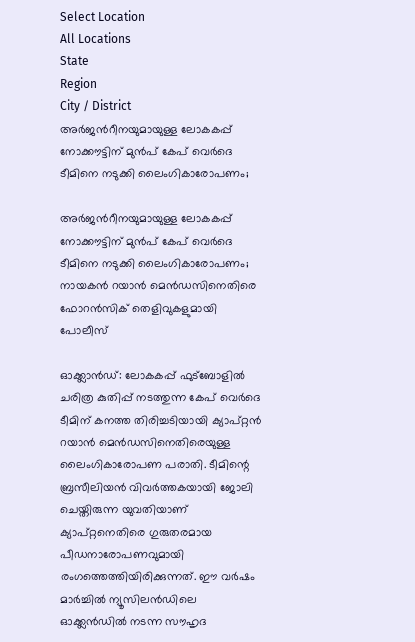Select Location
All Locations
State
Region
City / District
അർജൻറീനയുമായുള്ള ലോകകപ്പ് നോക്കൗട്ടിന് മുൻപ് കേപ് വെർദെ ടീമിനെ നടുക്കി ലൈംഗികാരോപണം;

അർജൻറീനയുമായുള്ള ലോകകപ്പ് നോക്കൗട്ടിന് മുൻപ് കേപ് വെർദെ ടീമിനെ നടുക്കി ലൈംഗികാരോപണം; നായകൻ റയാൻ മെൻഡസിനെതിരെ ഫോറൻസിക് തെളിവുകളുമായി പോലീസ്

ഓക്ക്ലാന്‍ഡ്: ലോകകപ്പ് ഫുട്ബോളില്‍ ചരിത്ര കുതിപ്പ് നടത്തുന്ന കേപ് വെര്‍ദെ ടീമിന് കനത്ത തിരിച്ചടിയായി ക്യാപ്റ്റന്‍ റയാന്‍ മെന്‍ഡസിനെതിരെയുള്ള ലൈംഗികാരോപണ പരാതി. ടീമിന്റെ ബ്രസീലിയന്‍ വിവര്‍ത്തകയായി ജോലി ചെയ്തിരുന്ന യുവതിയാണ് ക്യാപ്റ്റനെതിരെ ഗുരുതരമായ പീഡനാരോപണവുമായി രംഗത്തെത്തിയിരിക്കുന്നത്. ഈ വര്‍ഷം മാര്‍ച്ചില്‍ ന്യൂസിലന്‍ഡിലെ ഓക്ക്ലന്‍ഡില്‍ നടന്ന സൗഹൃദ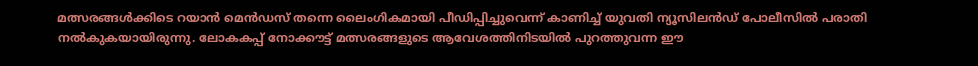മത്സരങ്ങള്‍ക്കിടെ റയാന്‍ മെന്‍ഡസ് തന്നെ ലൈംഗികമായി പീഡിപ്പിച്ചുവെന്ന് കാണിച്ച് യുവതി ന്യൂസിലന്‍ഡ് പോലീസില്‍ പരാതി നല്‍കുകയായിരുന്നു. ലോകകപ്പ് നോക്കൗട്ട് മത്സരങ്ങളുടെ ആവേശത്തിനിടയില്‍ പുറത്തുവന്ന ഈ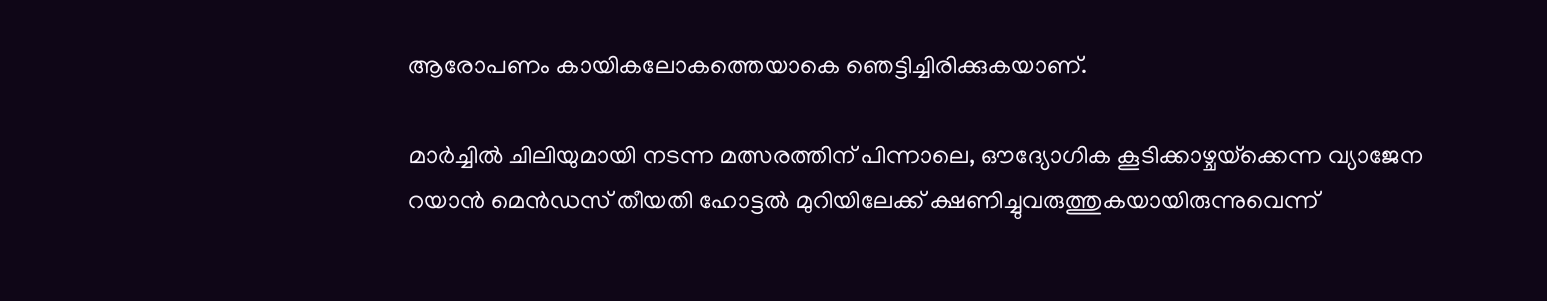ആരോപണം കായികലോകത്തെയാകെ ഞെട്ടിച്ചിരിക്കുകയാണ്.

മാര്‍ച്ചില്‍ ചിലിയുമായി നടന്ന മത്സരത്തിന് പിന്നാലെ, ഔദ്യോഗിക കൂടിക്കാഴ്ചയ്‌ക്കെന്ന വ്യാജേന റയാന്‍ മെന്‍ഡസ് തീയതി ഹോട്ടല്‍ മുറിയിലേക്ക് ക്ഷണിച്ചുവരുത്തുകയായിരുന്നുവെന്ന്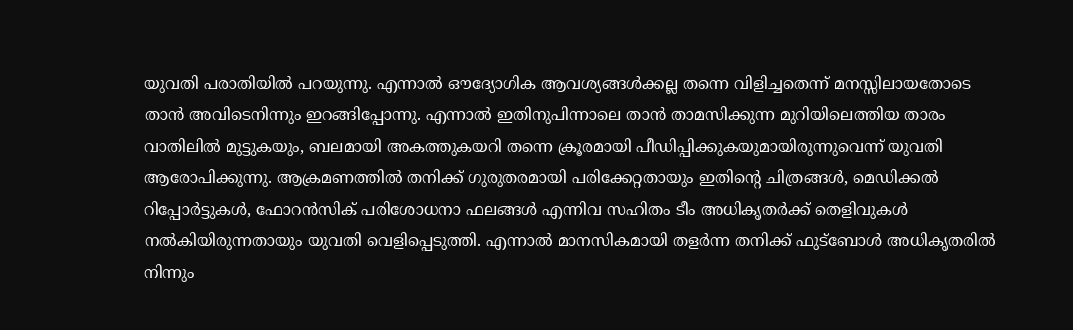യുവതി പരാതിയില്‍ പറയുന്നു. എന്നാല്‍ ഔദ്യോഗിക ആവശ്യങ്ങള്‍ക്കല്ല തന്നെ വിളിച്ചതെന്ന് മനസ്സിലായതോടെ താന്‍ അവിടെനിന്നും ഇറങ്ങിപ്പോന്നു. എന്നാല്‍ ഇതിനുപിന്നാലെ താന്‍ താമസിക്കുന്ന മുറിയിലെത്തിയ താരം വാതിലില്‍ മുട്ടുകയും, ബലമായി അകത്തുകയറി തന്നെ ക്രൂരമായി പീഡിപ്പിക്കുകയുമായിരുന്നുവെന്ന് യുവതി ആരോപിക്കുന്നു. ആക്രമണത്തില്‍ തനിക്ക് ഗുരുതരമായി പരിക്കേറ്റതായും ഇതിന്റെ ചിത്രങ്ങള്‍, മെഡിക്കല്‍ റിപ്പോര്‍ട്ടുകള്‍, ഫോറന്‍സിക് പരിശോധനാ ഫലങ്ങള്‍ എന്നിവ സഹിതം ടീം അധികൃതര്‍ക്ക് തെളിവുകള്‍ നല്‍കിയിരുന്നതായും യുവതി വെളിപ്പെടുത്തി. എന്നാല്‍ മാനസികമായി തളര്‍ന്ന തനിക്ക് ഫുട്‌ബോള്‍ അധികൃതരില്‍ നിന്നും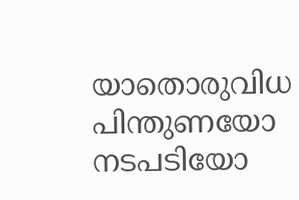യാതൊരുവിധ പിന്തുണയോ നടപടിയോ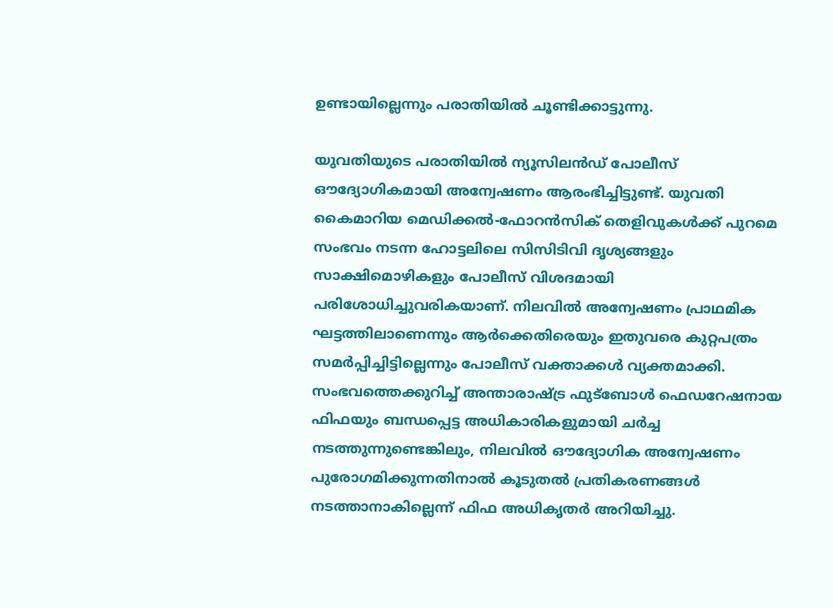ഉണ്ടായില്ലെന്നും പരാതിയില്‍ ചൂണ്ടിക്കാട്ടുന്നു.

യുവതിയുടെ പരാതിയില്‍ ന്യൂസിലന്‍ഡ് പോലീസ് ഔദ്യോഗികമായി അന്വേഷണം ആരംഭിച്ചിട്ടുണ്ട്. യുവതി കൈമാറിയ മെഡിക്കല്‍-ഫോറന്‍സിക് തെളിവുകള്‍ക്ക് പുറമെ സംഭവം നടന്ന ഹോട്ടലിലെ സിസിടിവി ദൃശ്യങ്ങളും സാക്ഷിമൊഴികളും പോലീസ് വിശദമായി പരിശോധിച്ചുവരികയാണ്. നിലവില്‍ അന്വേഷണം പ്രാഥമിക ഘട്ടത്തിലാണെന്നും ആര്‍ക്കെതിരെയും ഇതുവരെ കുറ്റപത്രം സമര്‍പ്പിച്ചിട്ടില്ലെന്നും പോലീസ് വക്താക്കള്‍ വ്യക്തമാക്കി. സംഭവത്തെക്കുറിച്ച് അന്താരാഷ്ട്ര ഫുട്‌ബോള്‍ ഫെഡറേഷനായ ഫിഫയും ബന്ധപ്പെട്ട അധികാരികളുമായി ചര്‍ച്ച നടത്തുന്നുണ്ടെങ്കിലും, നിലവില്‍ ഔദ്യോഗിക അന്വേഷണം പുരോഗമിക്കുന്നതിനാല്‍ കൂടുതല്‍ പ്രതികരണങ്ങള്‍ നടത്താനാകില്ലെന്ന് ഫിഫ അധികൃതര്‍ അറിയിച്ചു.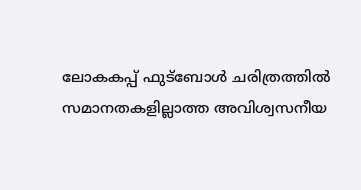ലോകകപ്പ് ഫുട്‌ബോള്‍ ചരിത്രത്തില്‍ സമാനതകളില്ലാത്ത അവിശ്വസനീയ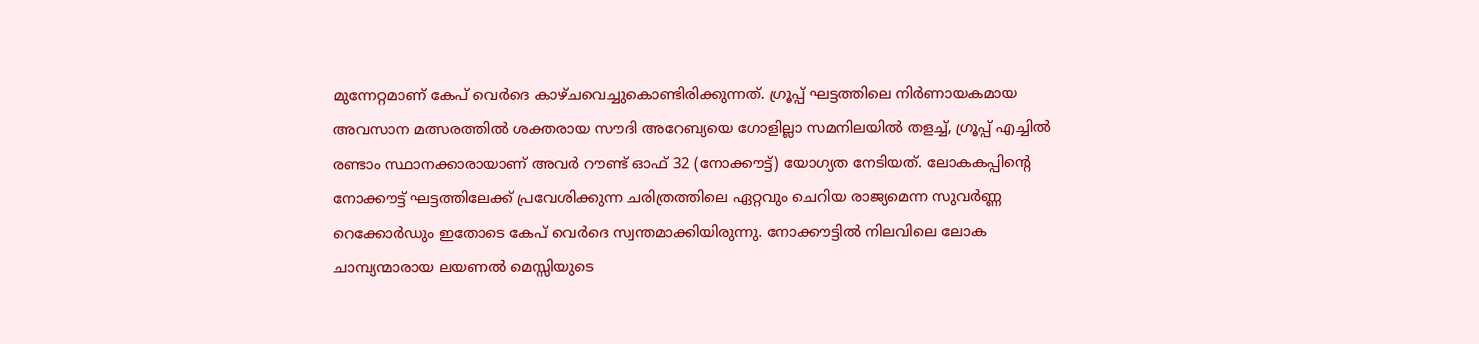മുന്നേറ്റമാണ് കേപ് വെര്‍ദെ കാഴ്ചവെച്ചുകൊണ്ടിരിക്കുന്നത്. ഗ്രൂപ്പ് ഘട്ടത്തിലെ നിര്‍ണായകമായ അവസാന മത്സരത്തില്‍ ശക്തരായ സൗദി അറേബ്യയെ ഗോളില്ലാ സമനിലയില്‍ തളച്ച്, ഗ്രൂപ്പ് എച്ചില്‍ രണ്ടാം സ്ഥാനക്കാരായാണ് അവര്‍ റൗണ്ട് ഓഫ് 32 (നോക്കൗട്ട്) യോഗ്യത നേടിയത്. ലോകകപ്പിന്റെ നോക്കൗട്ട് ഘട്ടത്തിലേക്ക് പ്രവേശിക്കുന്ന ചരിത്രത്തിലെ ഏറ്റവും ചെറിയ രാജ്യമെന്ന സുവര്‍ണ്ണ റെക്കോര്‍ഡും ഇതോടെ കേപ് വെര്‍ദെ സ്വന്തമാക്കിയിരുന്നു. നോക്കൗട്ടില്‍ നിലവിലെ ലോക ചാമ്പ്യന്മാരായ ലയണല്‍ മെസ്സിയുടെ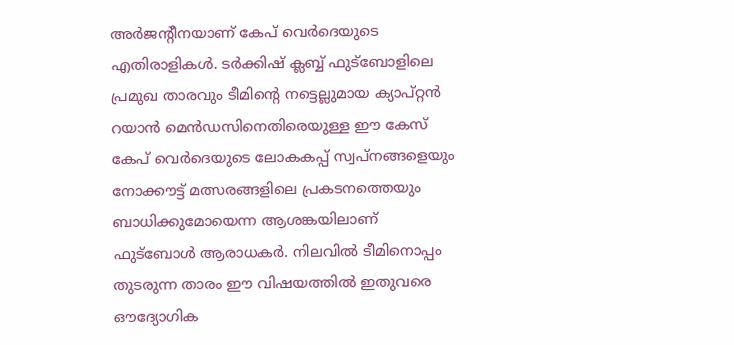അര്‍ജന്റീനയാണ് കേപ് വെര്‍ദെയുടെ എതിരാളികള്‍. ടര്‍ക്കിഷ് ക്ലബ്ബ് ഫുട്‌ബോളിലെ പ്രമുഖ താരവും ടീമിന്റെ നട്ടെല്ലുമായ ക്യാപ്റ്റന്‍ റയാന്‍ മെന്‍ഡസിനെതിരെയുള്ള ഈ കേസ് കേപ് വെര്‍ദെയുടെ ലോകകപ്പ് സ്വപ്നങ്ങളെയും നോക്കൗട്ട് മത്സരങ്ങളിലെ പ്രകടനത്തെയും ബാധിക്കുമോയെന്ന ആശങ്കയിലാണ് ഫുട്‌ബോള്‍ ആരാധകര്‍. നിലവില്‍ ടീമിനൊപ്പം തുടരുന്ന താരം ഈ വിഷയത്തില്‍ ഇതുവരെ ഔദ്യോഗിക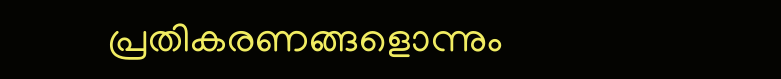പ്രതികരണങ്ങളൊന്നും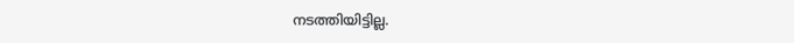നടത്തിയിട്ടില്ല.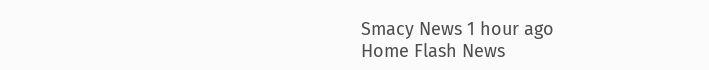Smacy News 1 hour ago
Home Flash News